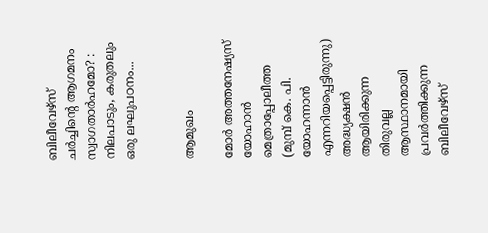ബിലീവേഴ്‌സ് ചർച്ചിന്റെ ആഗമനം സ്വാഗതാർഹമോ? : നിലപാടും, കരുതലും ഒരു ലഘുപഠനം...


ആമുഖം

മോർ അത്തനേഷ്യസ് യോഹാൻ മെത്രാപ്പോലീത്ത (മുമ്പ് കെ. പി. യോഹന്നാൻ എന്നറിയപ്പെട്ടിരുന്നു) അദ്ധ്യക്ഷൻ ആയിരിക്കുന്ന തിരുവല്ല ആസ്ഥാനമായി പ്രവർത്തിക്കുന്ന ബിലീവേഴ്‌സ്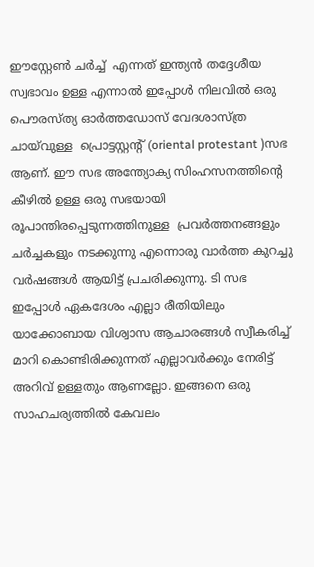ഈസ്റ്റേൺ ചർച്ച്  എന്നത് ഇന്ത്യൻ തദ്ദേശീയ സ്വഭാവം ഉള്ള എന്നാൽ ഇപ്പോൾ നിലവിൽ ഒരു പൌരസ്ത്യ ഓർത്തഡോസ് വേദശാസ്ത്ര ചായ്‌വുള്ള  പ്രൊട്ടസ്റ്റന്റ് (oriental protestant )സഭ ആണ്. ഈ സഭ അന്ത്യോക്യ സിംഹസനത്തിന്റെ കീഴിൽ ഉള്ള ഒരു സഭയായി രൂപാന്തിരപ്പെടുന്നത്തിനുള്ള  പ്രവർത്തനങ്ങളും ചർച്ചകളും നടക്കുന്നു എന്നൊരു വാർത്ത കുറച്ചു വർഷങ്ങൾ ആയിട്ട് പ്രചരിക്കുന്നു. ടി സഭ ഇപ്പോൾ ഏകദേശം എല്ലാ രീതിയിലും യാക്കോബായ വിശ്വാസ ആചാരങ്ങൾ സ്വീകരിച്ച് മാറി കൊണ്ടിരിക്കുന്നത് എല്ലാവർക്കും നേരിട്ട് അറിവ് ഉള്ളതും ആണല്ലോ. ഇങ്ങനെ ഒരു സാഹചര്യത്തിൽ കേവലം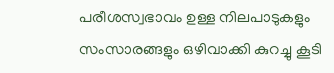പരീശസ്വഭാവം ഉള്ള നിലപാടുകളും സംസാരങ്ങളും ഒഴിവാക്കി കുറച്ചു കൂടി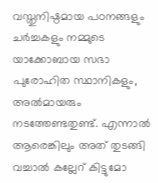വസ്തുനിഷ്ഠമായ പഠനങ്ങളും ചർച്ചകളും നമ്മുടെ യാക്കോബായ സഭാ പുരോഹിത സ്ഥാനികളും, അൽമായരും നടത്തേണ്ടതുണ്ട്. എന്നാൽ ആരെങ്കിലും അത് തുടങ്ങി വച്ചാൽ കല്ലേറ് കിട്ടുമോ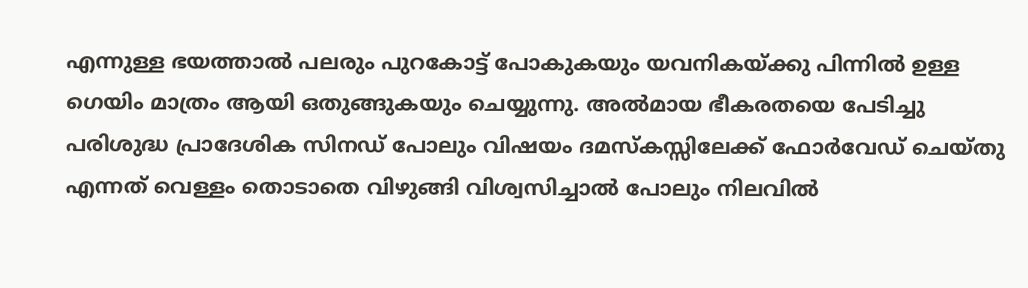എന്നുള്ള ഭയത്താൽ പലരും പുറകോട്ട് പോകുകയും യവനികയ്ക്കു പിന്നിൽ ഉള്ള ഗെയിം മാത്രം ആയി ഒതുങ്ങുകയും ചെയ്യുന്നു. അൽമായ ഭീകരതയെ പേടിച്ചു പരിശുദ്ധ പ്രാദേശിക സിനഡ് പോലും വിഷയം ദമസ്‌കസ്സിലേക്ക് ഫോർവേഡ് ചെയ്തു എന്നത് വെള്ളം തൊടാതെ വിഴുങ്ങി വിശ്വസിച്ചാൽ പോലും നിലവിൽ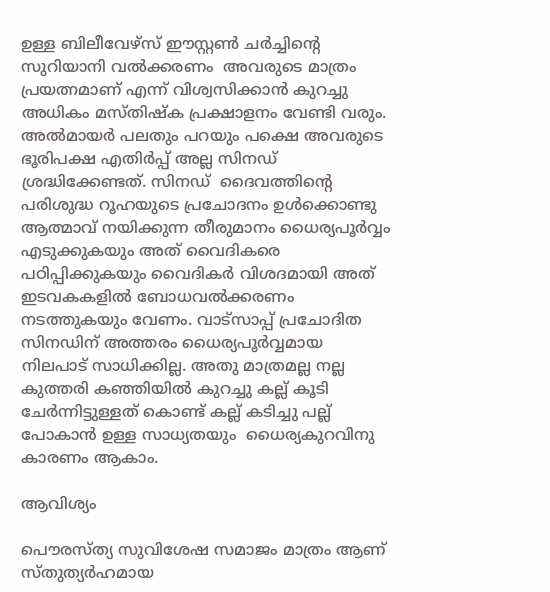ഉള്ള ബിലീവേഴ്‌സ് ഈസ്റ്റൺ ചർച്ചിന്റെ  സുറിയാനി വൽക്കരണം  അവരുടെ മാത്രം പ്രയത്നമാണ് എന്ന് വിശ്വസിക്കാൻ കുറച്ചു അധികം മസ്തിഷ്ക പ്രക്ഷാളനം വേണ്ടി വരും. അൽമായർ പലതും പറയും പക്ഷെ അവരുടെ ഭൂരിപക്ഷ എതിർപ്പ് അല്ല സിനഡ് ശ്രദ്ധിക്കേണ്ടത്. സിനഡ്  ദൈവത്തിന്റെ പരിശുദ്ധ റൂഹയുടെ പ്രചോദനം ഉൾക്കൊണ്ടു ആത്മാവ് നയിക്കുന്ന തീരുമാനം ധൈര്യപൂർവ്വം എടുക്കുകയും അത് വൈദികരെ പഠിപ്പിക്കുകയും വൈദികർ വിശദമായി അത് ഇടവകകളിൽ ബോധവൽക്കരണം നടത്തുകയും വേണം. വാട്സാപ്പ് പ്രചോദിത സിനഡിന് അത്തരം ധൈര്യപൂർവ്വമായ നിലപാട് സാധിക്കില്ല. അതു മാത്രമല്ല നല്ല കുത്തരി കഞ്ഞിയിൽ കുറച്ചു കല്ല് കൂടി ചേർന്നിട്ടുള്ളത് കൊണ്ട് കല്ല് കടിച്ചു പല്ല് പോകാൻ ഉള്ള സാധ്യതയും  ധൈര്യകുറവിനു കാരണം ആകാം.

ആവിശ്യം

പൌരസ്ത്യ സുവിശേഷ സമാജം മാത്രം ആണ് സ്തുത്യർഹമായ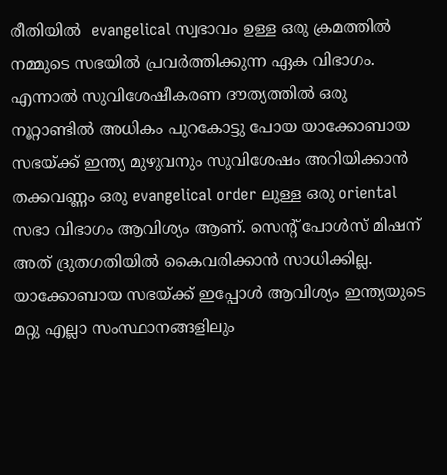രീതിയിൽ  evangelical സ്വഭാവം ഉള്ള ഒരു ക്രമത്തിൽ നമ്മുടെ സഭയിൽ പ്രവർത്തിക്കുന്ന ഏക വിഭാഗം. എന്നാൽ സുവിശേഷീകരണ ദൗത്യത്തിൽ ഒരു നൂറ്റാണ്ടിൽ അധികം പുറകോട്ടു പോയ യാക്കോബായ സഭയ്ക്ക് ഇന്ത്യ മുഴുവനും സുവിശേഷം അറിയിക്കാൻ തക്കവണ്ണം ഒരു evangelical order ലുള്ള ഒരു oriental സഭാ വിഭാഗം ആവിശ്യം ആണ്. സെന്റ് പോൾസ് മിഷന് അത് ദ്രുതഗതിയിൽ കൈവരിക്കാൻ സാധിക്കില്ല. യാക്കോബായ സഭയ്ക്ക് ഇപ്പോൾ ആവിശ്യം ഇന്ത്യയുടെ മറ്റു എല്ലാ സംസ്ഥാനങ്ങളിലും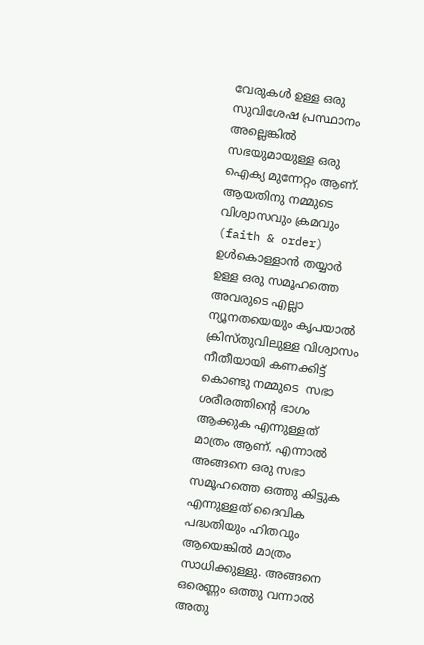വേരുകൾ ഉള്ള ഒരു സുവിശേഷ പ്രസ്ഥാനം അല്ലെങ്കിൽ സഭയുമായുള്ള ഒരു ഐക്യ മുന്നേറ്റം ആണ്. ആയതിനു നമ്മുടെ വിശ്വാസവും ക്രമവും (faith & order) ഉൾകൊള്ളാൻ തയ്യാർ ഉള്ള ഒരു സമൂഹത്തെ അവരുടെ എല്ലാ ന്യൂനതയെയും കൃപയാൽ ക്രിസ്തുവിലുള്ള വിശ്വാസം നീതീയായി കണക്കിട്ട് കൊണ്ടു നമ്മുടെ  സഭാ ശരീരത്തിന്റെ ഭാഗം ആക്കുക എന്നുള്ളത് മാത്രം ആണ്. എന്നാൽ അങ്ങനെ ഒരു സഭാ സമൂഹത്തെ ഒത്തു കിട്ടുക എന്നുള്ളത് ദൈവിക പദ്ധതിയും ഹിതവും ആയെങ്കിൽ മാത്രം സാധിക്കുള്ളു. അങ്ങനെ ഒരെണ്ണം ഒത്തു വന്നാൽ അതു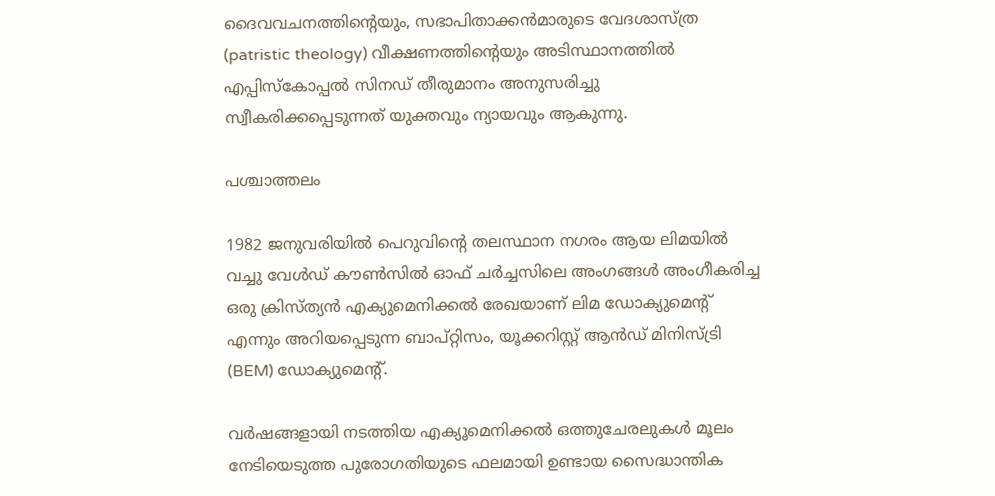ദൈവവചനത്തിന്റെയും, സഭാപിതാക്കൻമാരുടെ വേദശാസ്ത്ര (patristic theology) വീക്ഷണത്തിന്റെയും അടിസ്ഥാനത്തിൽ എപ്പിസ്കോപ്പൽ സിനഡ് തീരുമാനം അനുസരിച്ചു സ്വീകരിക്കപ്പെടുന്നത് യുക്തവും ന്യായവും ആകുന്നു.

പശ്ചാത്തലം

1982 ജനുവരിയിൽ പെറുവിന്റെ തലസ്ഥാന നഗരം ആയ ലിമയിൽ വച്ചു വേൾഡ് കൗൺസിൽ ഓഫ് ചർച്ചസിലെ അംഗങ്ങൾ അംഗീകരിച്ച ഒരു ക്രിസ്ത്യൻ എക്യുമെനിക്കൽ രേഖയാണ് ലിമ ഡോക്യുമെന്റ് എന്നും അറിയപ്പെടുന്ന ബാപ്റ്റിസം, യൂക്കറിസ്റ്റ് ആൻഡ് മിനിസ്ട്രി (BEM) ഡോക്യുമെന്റ്.

വർഷങ്ങളായി നടത്തിയ എക്യൂമെനിക്കൽ ഒത്തുചേരലുകൾ മൂലം നേടിയെടുത്ത പുരോഗതിയുടെ ഫലമായി ഉണ്ടായ സൈദ്ധാന്തിക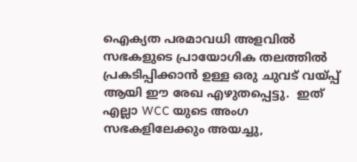ഐക്യത പരമാവധി അളവിൽ സഭകളുടെ പ്രായോഗിക തലത്തിൽ പ്രകടിപ്പിക്കാൻ ഉള്ള ഒരു ചുവട് വയ്പ്പ് ആയി ഈ രേഖ എഴുതപ്പെട്ടു.  ഇത് എല്ലാ WCC യുടെ അംഗ സഭകളിലേക്കും അയച്ചു,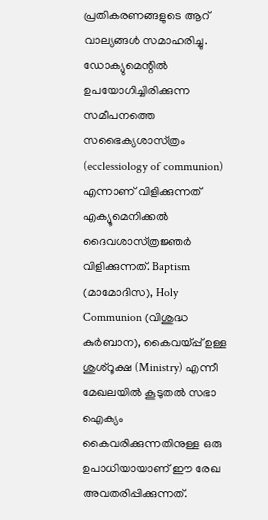പ്രതികരണങ്ങളുടെ ആറ് വാല്യങ്ങൾ സമാഹരിച്ചു.  ഡോക്യുമെന്റിൽ ഉപയോഗിച്ചിരിക്കുന്ന സമീപനത്തെ സഭൈക്യശാസ്‌ത്രം (ecclessiology of communion) എന്നാണ് വിളിക്കുന്നത് എക്യൂമെനിക്കൽ ദൈവശാസ്‌ത്രജ്ഞർ വിളിക്കുന്നത്. Baptism (മാമോദിസ), Holy Communion (വിശുദ്ധ കുർബാന), കൈവയ്പ്പ് ഉള്ള ശുശ്റൂക്ഷ (Ministry) എന്നീ മേഖലയിൽ കൂടുതൽ സഭാ ഐക്യം കൈവരിക്കുന്നതിനുള്ള ഒരു ഉപാധിയായാണ് ഈ രേഖ അവതരിപ്പിക്കുന്നത്.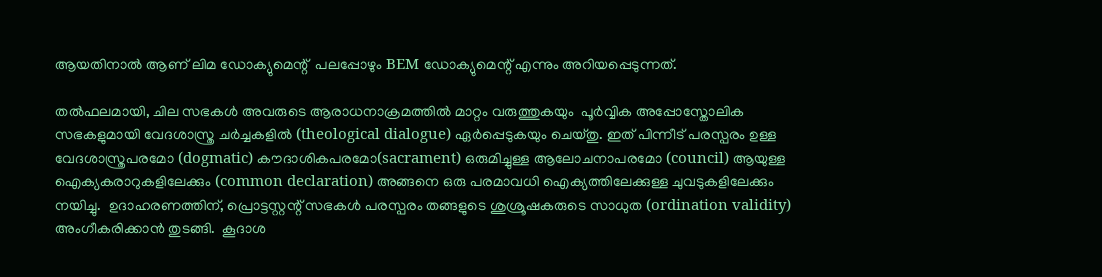ആയതിനാൽ ആണ് ലിമ ഡോക്യുമെന്റ്  പലപ്പോഴും BEM ഡോക്യുമെന്റ് എന്നും അറിയപ്പെടുന്നത്.

തൽഫലമായി, ചില സഭകൾ അവരുടെ ആരാധനാക്രമത്തിൽ മാറ്റം വരുത്തുകയും  പൂർവ്വിക അപ്പോസ്തോലിക സഭകളുമായി വേദശാസ്ത്ര ചർച്ചകളിൽ (theological dialogue) ഏർപ്പെടുകയും ചെയ്തു. ഇത് പിന്നീട് പരസ്പരം ഉള്ള വേദശാസ്ത്രപരമോ (dogmatic) കൗദാശികപരമോ(sacrament) ഒരുമിച്ചുള്ള ആലോചനാപരമോ (council) ആയുള്ള ഐക്യകരാറുകളിലേക്കും (common declaration) അങ്ങനെ ഒരു പരമാവധി ഐക്യത്തിലേക്കുള്ള ചുവടുകളിലേക്കും നയിച്ചു.  ഉദാഹരണത്തിന്, പ്രൊട്ടസ്റ്റന്റ് സഭകൾ പരസ്പരം തങ്ങളുടെ ശുശ്രൂഷകരുടെ സാധുത (ordination validity) അംഗീകരിക്കാൻ തുടങ്ങി.  കൂദാശ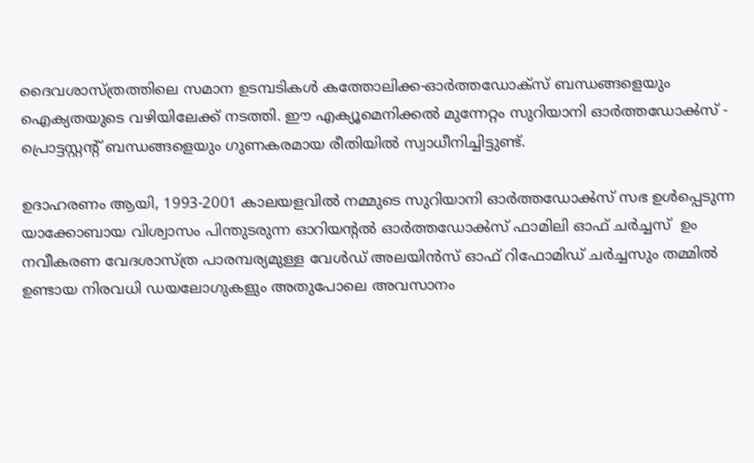ദൈവശാസ്ത്രത്തിലെ സമാന ഉടമ്പടികൾ കത്തോലിക്ക-ഓർത്തഡോക്സ് ബന്ധങ്ങളെയും ഐക്യതയുടെ വഴിയിലേക്ക് നടത്തി. ഈ എക്യൂമെനിക്കൽ മുന്നേറ്റം സുറിയാനി ഓർത്തഡോൿസ്‌ - പ്രൊട്ടസ്റ്റന്റ് ബന്ധങ്ങളെയും ഗുണകരമായ രീതിയിൽ സ്വാധീനിച്ചിട്ടുണ്ട്.

ഉദാഹരണം ആയി, 1993-2001 കാലയളവിൽ നമ്മുടെ സുറിയാനി ഓർത്തഡോൿസ്‌ സഭ ഉൾപ്പെടുന്ന  യാക്കോബായ വിശ്വാസം പിന്തുടരുന്ന ഓറിയന്റൽ ഓർത്തഡോൿസ്‌ ഫാമിലി ഓഫ് ചർച്ചസ്  ഉം  നവീകരണ വേദശാസ്ത്ര പാരമ്പര്യമുള്ള വേൾഡ് അലയിൻസ് ഓഫ് റിഫോമിഡ് ചർച്ചസും തമ്മിൽ ഉണ്ടായ നിരവധി ഡയലോഗുകളും അതുപോലെ അവസാനം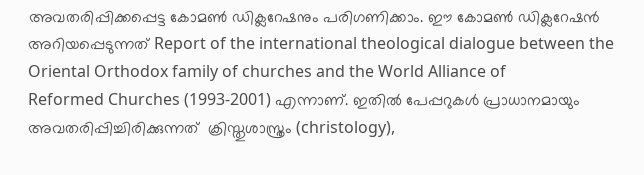അവതരിപ്പിക്കപ്പെട്ട കോമൺ ഡിക്ലറേഷനും പരിഗണിക്കാം. ഈ കോമൺ ഡിക്ലറേഷൻ അറിയപ്പെടുന്നത് Report of the international theological dialogue between the
Oriental Orthodox family of churches and the World Alliance of
Reformed Churches (1993-2001) എന്നാണ്. ഇതിൽ പേപ്പറുകൾ പ്രാധാനമായും അവതരിപ്പിച്ചിരിക്കുന്നത്  ക്രിസ്തുശാസ്ത്രം (christology),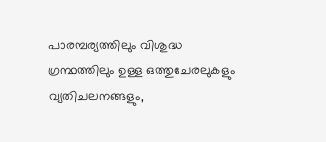പാരമ്പര്യത്തിലും വിശുദ്ധ ഗ്രന്ഥത്തിലും ഉള്ള ഒത്തുചേരലുകളും വ്യതിചലനങ്ങളും,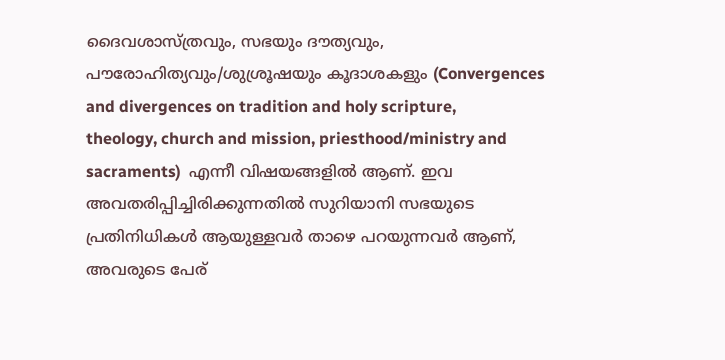ദൈവശാസ്ത്രവും, സഭയും ദൗത്യവും, പൗരോഹിത്യവും/ശുശ്രൂഷയും കൂദാശകളും (Convergences and divergences on tradition and holy scripture,
theology, church and mission, priesthood/ministry and sacraments)  എന്നീ വിഷയങ്ങളിൽ ആണ്. ഇവ അവതരിപ്പിച്ചിരിക്കുന്നതിൽ സുറിയാനി സഭയുടെ പ്രതിനിധികൾ ആയുള്ളവർ താഴെ പറയുന്നവർ ആണ്, അവരുടെ പേര്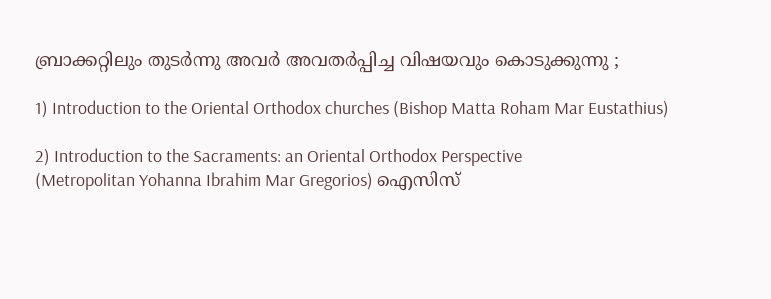ബ്രാക്കറ്റിലും തുടർന്നു അവർ അവതർപ്പിച്ച വിഷയവും കൊടുക്കുന്നു ;

1) Introduction to the Oriental Orthodox churches (Bishop Matta Roham Mar Eustathius)

2) Introduction to the Sacraments: an Oriental Orthodox Perspective
(Metropolitan Yohanna Ibrahim Mar Gregorios) ഐസിസ്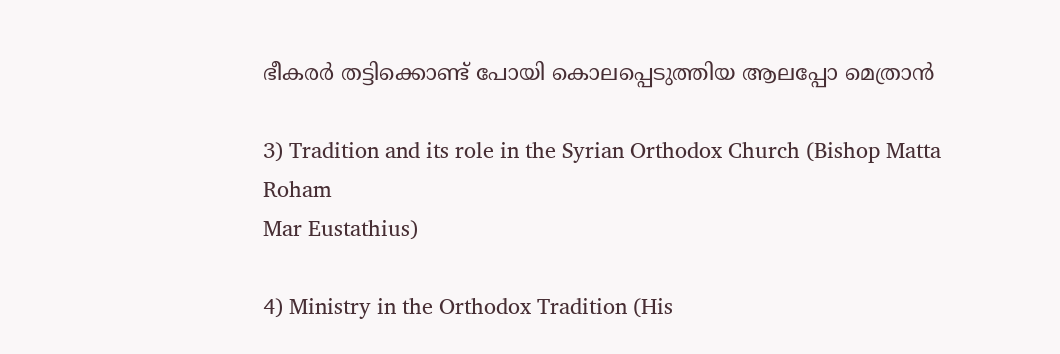ഭീകരർ തട്ടിക്കൊണ്ട് പോയി കൊലപ്പെടുത്തിയ ആലപ്പോ മെത്രാൻ

3) Tradition and its role in the Syrian Orthodox Church (Bishop Matta Roham
Mar Eustathius)

4) Ministry in the Orthodox Tradition (His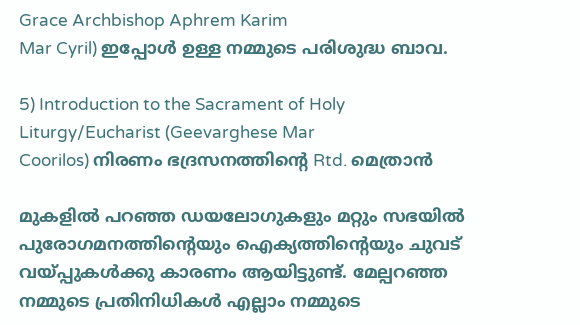Grace Archbishop Aphrem Karim
Mar Cyril) ഇപ്പോൾ ഉള്ള നമ്മുടെ പരിശുദ്ധ ബാവ.

5) Introduction to the Sacrament of Holy Liturgy/Eucharist (Geevarghese Mar
Coorilos) നിരണം ഭദ്രസനത്തിന്റെ Rtd. മെത്രാൻ

മുകളിൽ പറഞ്ഞ ഡയലോഗുകളും മറ്റും സഭയിൽ പുരോഗമനത്തിന്റെയും ഐക്യത്തിന്റെയും ചുവട് വയ്പ്പുകൾക്കു കാരണം ആയിട്ടുണ്ട്. മേല്പറഞ്ഞ നമ്മുടെ പ്രതിനിധികൾ എല്ലാം നമ്മുടെ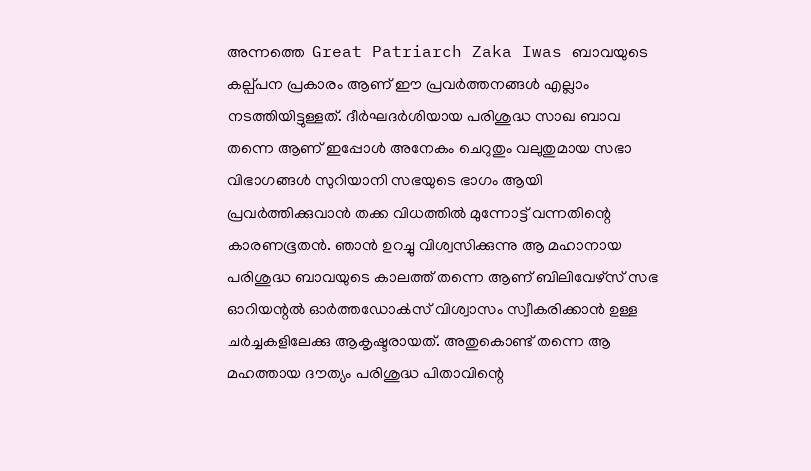അന്നത്തെ  Great Patriarch Zaka Iwas ബാവയുടെ കല്പ്പന പ്രകാരം ആണ് ഈ പ്രവർത്തനങ്ങൾ എല്ലാം നടത്തിയിട്ടുള്ളത്. ദീർഘദർശിയായ പരിശുദ്ധ സാഖ ബാവ തന്നെ ആണ് ഇപ്പോൾ അനേകം ചെറുതും വലുതുമായ സഭാ വിഭാഗങ്ങൾ സുറിയാനി സഭയുടെ ഭാഗം ആയി പ്രവർത്തിക്കുവാൻ തക്ക വിധത്തിൽ മുന്നോട്ട് വന്നതിന്റെ കാരണഭൂതൻ. ഞാൻ ഉറച്ചു വിശ്വസിക്കുന്നു ആ മഹാനായ പരിശുദ്ധ ബാവയുടെ കാലത്ത് തന്നെ ആണ് ബിലിവേഴ്‌സ് സഭ ഓറിയന്റൽ ഓർത്തഡോൿസ്‌ വിശ്വാസം സ്വീകരിക്കാൻ ഉള്ള ചർച്ചകളിലേക്കു ആകൃഷ്ടരായത്. അതുകൊണ്ട് തന്നെ ആ മഹത്തായ ദൗത്യം പരിശുദ്ധ പിതാവിന്റെ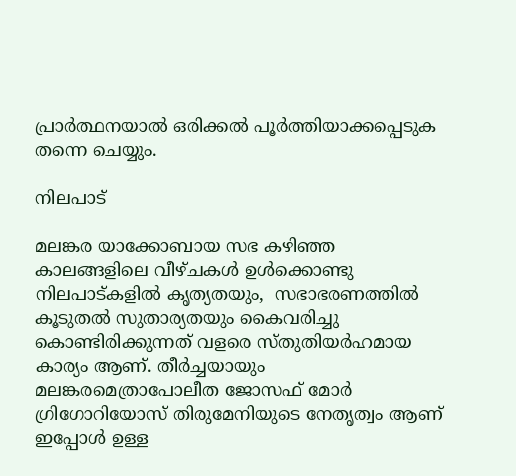പ്രാർത്ഥനയാൽ ഒരിക്കൽ പൂർത്തിയാക്കപ്പെടുക തന്നെ ചെയ്യും.

നിലപാട്

മലങ്കര യാക്കോബായ സഭ കഴിഞ്ഞ കാലങ്ങളിലെ വീഴ്ചകൾ ഉൾക്കൊണ്ടു നിലപാട്കളിൽ കൃത്യതയും,  സഭാഭരണത്തിൽ കൂടുതൽ സുതാര്യതയും കൈവരിച്ചു കൊണ്ടിരിക്കുന്നത് വളരെ സ്തുതിയർഹമായ കാര്യം ആണ്. തീർച്ചയായും മലങ്കരമെത്രാപോലീത ജോസഫ് മോർ ഗ്രിഗോറിയോസ് തിരുമേനിയുടെ നേതൃത്വം ആണ് ഇപ്പോൾ ഉള്ള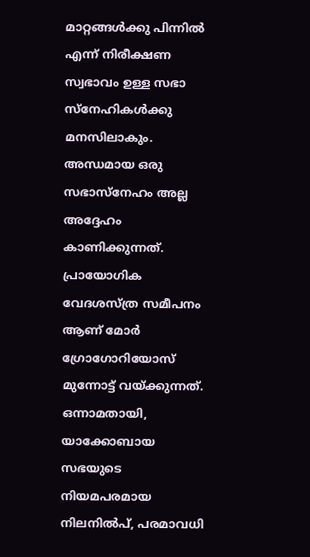മാറ്റങ്ങൾക്കു പിന്നിൽ എന്ന് നിരീക്ഷണ സ്വഭാവം ഉള്ള സഭാ സ്നേഹികൾക്കു മനസിലാകും. അന്ധമായ ഒരു സഭാസ്നേഹം അല്ല അദ്ദേഹം കാണിക്കുന്നത്. പ്രായോഗിക വേദശസ്ത്ര സമീപനം ആണ് മോർ ഗ്രോഗോറിയോസ് മുന്നോട്ട് വയ്ക്കുന്നത്. ഒന്നാമതായി, യാക്കോബായ സഭയുടെ നിയമപരമായ നിലനിൽപ്, പരമാവധി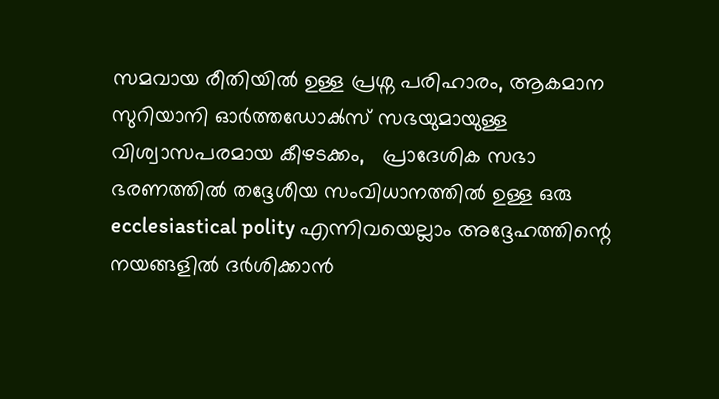സമവായ രീതിയിൽ ഉള്ള പ്രശ്ന പരിഹാരം, ആകമാന സുറിയാനി ഓർത്തഡോൿസ്‌ സഭയുമായുള്ള വിശ്വാസപരമായ കീഴടക്കം,   പ്രാദേശിക സഭാ ഭരണത്തിൽ തദ്ദേശീയ സംവിധാനത്തിൽ ഉള്ള ഒരു  ecclesiastical polity എന്നിവയെല്ലാം അദ്ദേഹത്തിന്റെ നയങ്ങളിൽ ദർശിക്കാൻ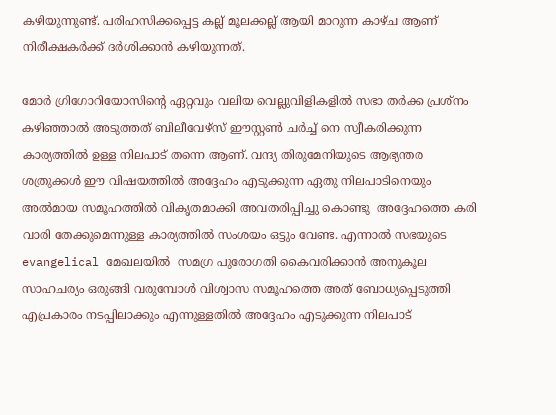കഴിയുന്നുണ്ട്. പരിഹസിക്കപ്പെട്ട കല്ല് മൂലക്കല്ല് ആയി മാറുന്ന കാഴ്ച ആണ് നിരീക്ഷകർക്ക് ദർശിക്കാൻ കഴിയുന്നത്.

മോർ ഗ്രിഗോറിയോസിന്റെ ഏറ്റവും വലിയ വെല്ലുവിളികളിൽ സഭാ തർക്ക പ്രശ്നം കഴിഞ്ഞാൽ അടുത്തത് ബിലീവേഴ്‌സ് ഈസ്റ്റൺ ചർച്ച് നെ സ്വീകരിക്കുന്ന കാര്യത്തിൽ ഉള്ള നിലപാട് തന്നെ ആണ്. വന്ദ്യ തിരുമേനിയുടെ ആഭ്യന്തര ശത്രുക്കൾ ഈ വിഷയത്തിൽ അദ്ദേഹം എടുക്കുന്ന ഏതു നിലപാടിനെയും അൽമായ സമൂഹത്തിൽ വികൃതമാക്കി അവതരിപ്പിച്ചു കൊണ്ടു  അദ്ദേഹത്തെ കരി വാരി തേക്കുമെന്നുള്ള കാര്യത്തിൽ സംശയം ഒട്ടും വേണ്ട. എന്നാൽ സഭയുടെ evangelical മേഖലയിൽ  സമഗ്ര പുരോഗതി കൈവരിക്കാൻ അനുകൂല സാഹചര്യം ഒരുങ്ങി വരുമ്പോൾ വിശ്വാസ സമൂഹത്തെ അത് ബോധ്യപ്പെടുത്തി എപ്രകാരം നടപ്പിലാക്കും എന്നുള്ളതിൽ അദ്ദേഹം എടുക്കുന്ന നിലപാട്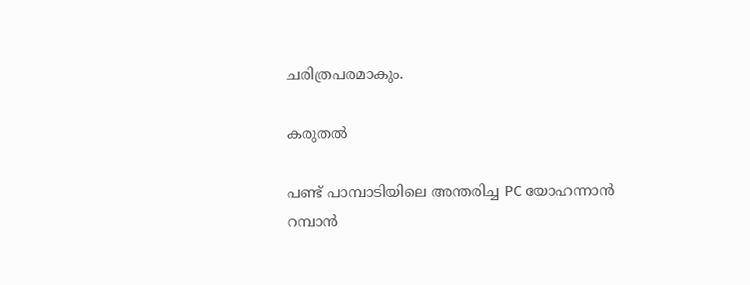ചരിത്രപരമാകും.

കരുതൽ

പണ്ട് പാമ്പാടിയിലെ അന്തരിച്ച PC യോഹന്നാൻ റമ്പാൻ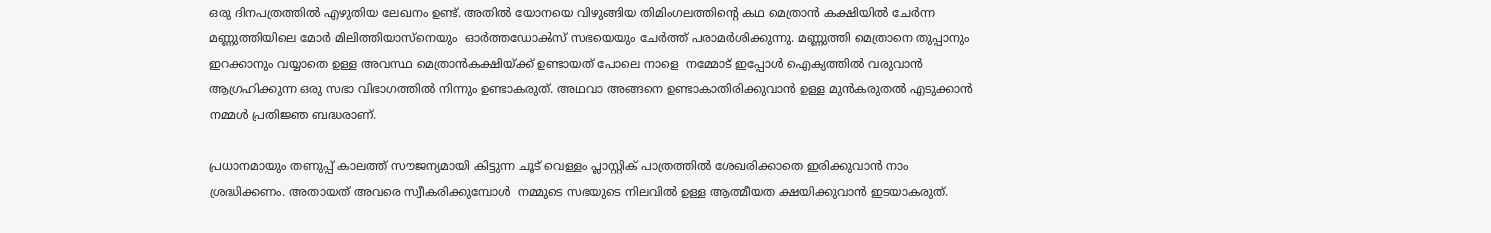ഒരു ദിനപത്രത്തിൽ എഴുതിയ ലേഖനം ഉണ്ട്. അതിൽ യോനയെ വിഴുങ്ങിയ തിമിംഗലത്തിന്റെ കഥ മെത്രാൻ കക്ഷിയിൽ ചേർന്ന മണ്ണുത്തിയിലെ മോർ മിലിത്തിയാസ്നെയും  ഓർത്തഡോൿസ്‌ സഭയെയും ചേർത്ത് പരാമർശിക്കുന്നു. മണ്ണുത്തി മെത്രാനെ തുപ്പാനും ഇറക്കാനും വയ്യാതെ ഉള്ള അവസ്ഥ മെത്രാൻകക്ഷിയ്ക്ക് ഉണ്ടായത് പോലെ നാളെ  നമ്മോട് ഇപ്പോൾ ഐക്യത്തിൽ വരുവാൻ ആഗ്രഹിക്കുന്ന ഒരു സഭാ വിഭാഗത്തിൽ നിന്നും ഉണ്ടാകരുത്. അഥവാ അങ്ങനെ ഉണ്ടാകാതിരിക്കുവാൻ ഉള്ള മുൻകരുതൽ എടുക്കാൻ നമ്മൾ പ്രതിജ്ഞ ബദ്ധരാണ്.

പ്രധാനമായും തണുപ്പ് കാലത്ത് സൗജന്യമായി കിട്ടുന്ന ചൂട് വെള്ളം പ്ലാസ്റ്റിക് പാത്രത്തിൽ ശേഖരിക്കാതെ ഇരിക്കുവാൻ നാം ശ്രദ്ധിക്കണം. അതായത് അവരെ സ്വീകരിക്കുമ്പോൾ  നമ്മുടെ സഭയുടെ നിലവിൽ ഉള്ള ആത്മീയത ക്ഷയിക്കുവാൻ ഇടയാകരുത്.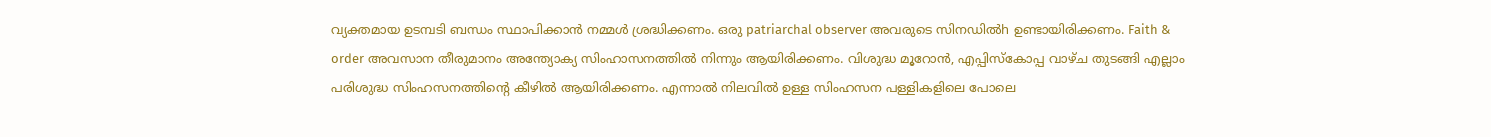വ്യക്തമായ ഉടമ്പടി ബന്ധം സ്ഥാപിക്കാൻ നമ്മൾ ശ്രദ്ധിക്കണം. ഒരു patriarchal observer അവരുടെ സിനഡിൽh ഉണ്ടായിരിക്കണം. Faith & order അവസാന തീരുമാനം അന്ത്യോക്യ സിംഹാസനത്തിൽ നിന്നും ആയിരിക്കണം. വിശുദ്ധ മൂറോൻ, എപ്പിസ്കോപ്പ വാഴ്ച തുടങ്ങി എല്ലാം പരിശുദ്ധ സിംഹസനത്തിന്റെ കീഴിൽ ആയിരിക്കണം. എന്നാൽ നിലവിൽ ഉള്ള സിംഹസന പള്ളികളിലെ പോലെ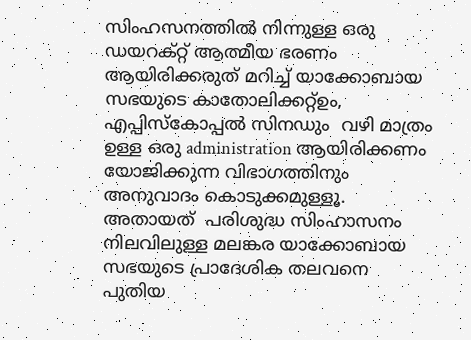സിംഹസനത്തിൽ നിന്നുള്ള ഒരു ഡയറക്റ്റ് ആത്മീയ ഭരണം ആയിരിക്കരുത് മറിച്ച് യാക്കോബായ സഭയുടെ കാതോലിക്കറ്റ്ഉം, എപ്പിസ്കോപ്പൽ സിനഡും  വഴി മാത്രം ഉള്ള ഒരു administration ആയിരിക്കണം യോജിക്കുന്ന വിഭാഗത്തിനും അനുവാദം കൊടുക്കമുള്ളൂ.  അതായത്  പരിശുദ്ധ സിംഹാസനം നിലവിലുള്ള മലങ്കര യാക്കോബായ സഭയുടെ പ്രാദേശിക തലവനെ പുതിയ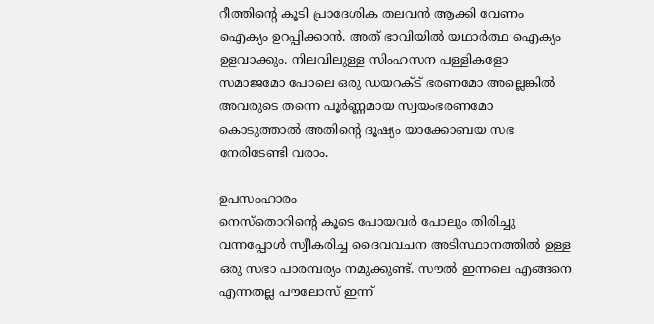റീത്തിന്റെ കൂടി പ്രാദേശിക തലവൻ ആക്കി വേണം ഐക്യം ഉറപ്പിക്കാൻ. അത് ഭാവിയിൽ യഥാർത്ഥ ഐക്യം ഉളവാക്കും. നിലവിലുള്ള സിംഹസന പള്ളികളോ സമാജമോ പോലെ ഒരു ഡയറക്ട് ഭരണമോ അല്ലെങ്കിൽ അവരുടെ തന്നെ പൂർണ്ണമായ സ്വയംഭരണമോ കൊടുത്താൽ അതിന്റെ ദൂഷ്യം യാക്കോബയ സഭ നേരിടേണ്ടി വരാം.

ഉപസംഹാരം
നെസ്തൊറിന്റെ കൂടെ പോയവർ പോലും തിരിച്ചു വന്നപ്പോൾ സ്വീകരിച്ച ദൈവവചന അടിസ്ഥാനത്തിൽ ഉള്ള ഒരു സഭാ പാരമ്പര്യം നമുക്കുണ്ട്. സൗൽ ഇന്നലെ എങ്ങനെ എന്നതല്ല പൗലോസ് ഇന്ന്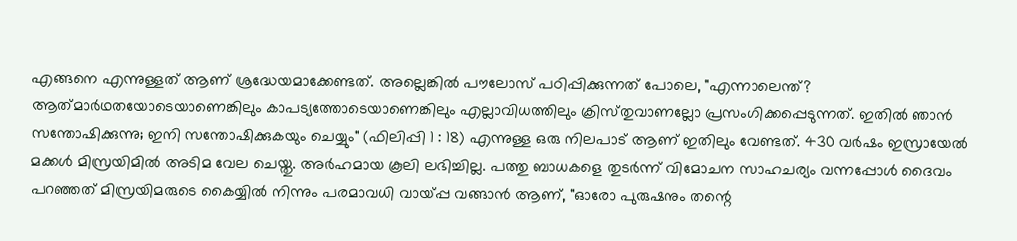എങ്ങനെ എന്നുള്ളത് ആണ് ശ്രദ്ധേയമാക്കേണ്ടത്. അല്ലെങ്കിൽ പൗലോസ് പഠിപ്പിക്കുന്നത് പോലെ, "എന്നാലെന്ത്‌? ആത്‌മാര്‍ഥതയോടെയാണെങ്കിലും കാപട്യത്തോടെയാണെങ്കിലും എല്ലാവിധത്തിലും ക്രിസ്‌തുവാണല്ലോ പ്രസംഗിക്കപ്പെടുന്നത്‌. ഇതില്‍ ഞാന്‍ സന്തോഷിക്കുന്നു; ഇനി സന്തോഷിക്കുകയും ചെയ്യും" (ഫിലിപ്പി 1 : 18) എന്നുള്ള ഒരു നിലപാട് ആണ് ഇതിലും വേണ്ടത്. 430 വർഷം ഇസ്രായേൽ മക്കൾ മിസ്രയിമിൽ അടിമ വേല ചെയ്തു. അർഹമായ കൂലി ലഭിച്ചില്ല. പത്തു ബാധകളെ തുടർന്ന് വിമോചന സാഹചര്യം വന്നപ്പോൾ ദൈവം പറഞ്ഞത് മിസ്രയിമരുടെ കൈയ്യിൽ നിന്നും പരമാവധി വായ്പ്പ വങ്ങാൻ ആണ്, "ഓരോ പുരുഷനും തന്റെ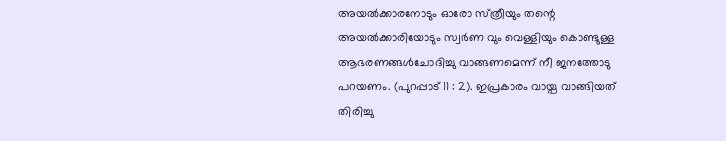അയല്‍ക്കാരനോടും ഓരോ സ്‌ത്രീയും തന്റെ അയല്‍ക്കാരിയോടും സ്വര്‍ണ വും വെള്ളിയും കൊണ്ടുള്ള ആഭരണങ്ങള്‍ചോദിച്ചു വാങ്ങണമെന്ന്‌ നീ ജനത്തോടു പറയണം. (പുറപ്പാട്‌ 11 : 2). ഇപ്രകാരം വായ്പ വാങ്ങിയത് തിരിച്ചു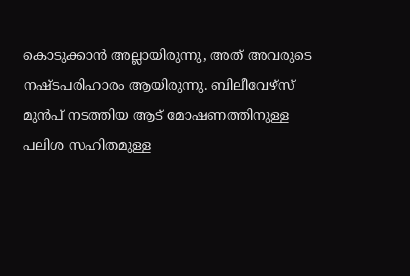കൊടുക്കാൻ അല്ലായിരുന്നു, അത് അവരുടെ നഷ്ടപരിഹാരം ആയിരുന്നു. ബിലീവേഴ്‌സ് മുൻപ് നടത്തിയ ആട് മോഷണത്തിനുള്ള പലിശ സഹിതമുള്ള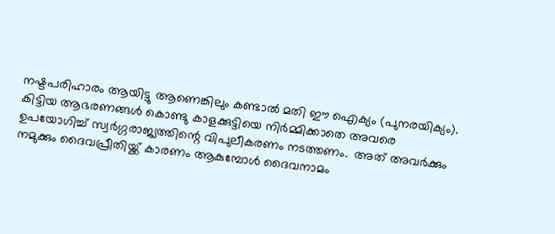നഷ്ടപരിഹാരം ആയിട്ടു ആണെങ്കിലും കണ്ടാൽ മതി ഈ ഐക്യം (പുനരയിക്യം). കിട്ടിയ ആഭരണങ്ങൾ കൊണ്ടു കാളക്കുട്ടിയെ നിർമ്മിക്കാതെ അവരെ ഉപയോഗിച്ച് സ്വർഗ്ഗരാജ്യത്തിന്റെ വിപുലീകരണം നടത്തണം.  അത് അവർക്കും നമുക്കും ദൈവപ്രീതിയ്ക്ക് കാരണം ആകുമ്പോൾ ദൈവനാമം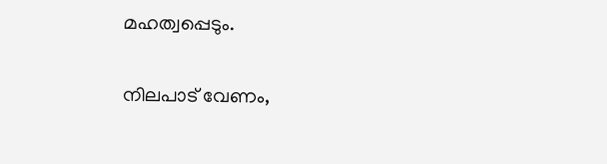മഹത്വപ്പെടും.

നിലപാട് വേണം,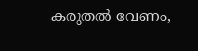കരുതൽ വേണം,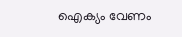ഐക്യം വേണം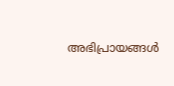അഭിപ്രായങ്ങള്‍